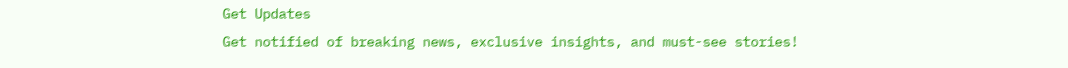Get Updates
Get notified of breaking news, exclusive insights, and must-see stories!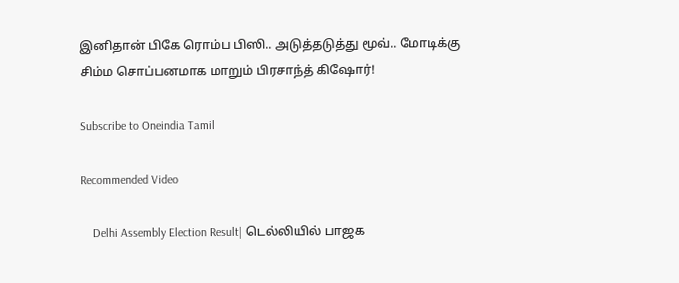இனிதான் பிகே ரொம்ப பிஸி.. அடுத்தடுத்து மூவ்.. மோடிக்கு சிம்ம சொப்பனமாக மாறும் பிரசாந்த் கிஷோர்!

Subscribe to Oneindia Tamil

Recommended Video

    Delhi Assembly Election Result| டெல்லியில் பாஜக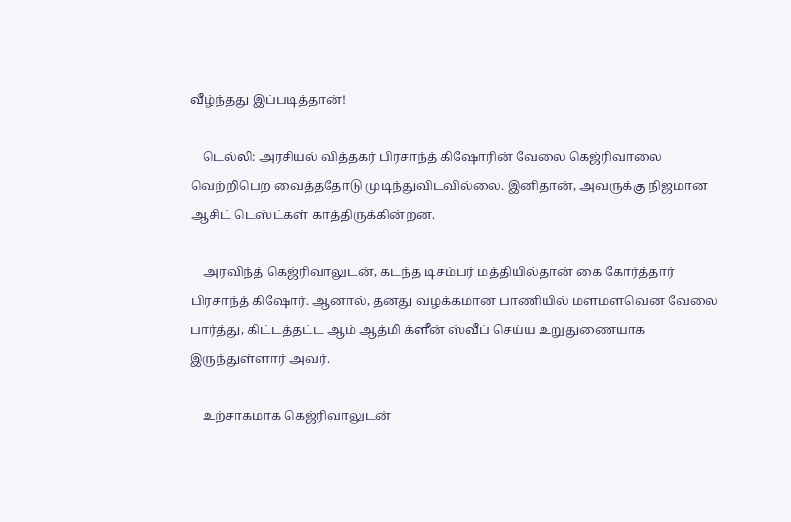வீழ்ந்தது இப்படித்தான்!

    டெல்லி: அரசியல் வித்தகர் பிரசாந்த் கிஷோரின் வேலை கெஜ்ரிவாலை வெற்றிபெற வைத்ததோடு முடிந்துவிடவில்லை. இனிதான், அவருக்கு நிஜமான ஆசிட் டெஸ்ட்கள் காத்திருக்கின்றன.

    அரவிந்த் கெஜ்ரிவாலுடன், கடந்த டிசம்பர் மத்தியில்தான் கை கோர்த்தார் பிரசாந்த் கிஷோர். ஆனால், தனது வழக்கமான பாணியில் மளமளவென வேலை பார்த்து, கிட்டத்தட்ட ஆம் ஆத்மி க்ளீன் ஸ்வீப் செய்ய உறுதுணையாக இருந்துள்ளார் அவர்.

    உற்சாகமாக கெஜ்ரிவாலுடன்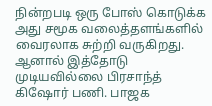நின்றபடி ஒரு போஸ் கொடுக்க அது சமூக வலைத்தளங்களில் வைரலாக சுற்றி வருகிறது. ஆனால் இத்தோடு முடியவில்லை பிரசாந்த் கிஷோர் பணி. பாஜக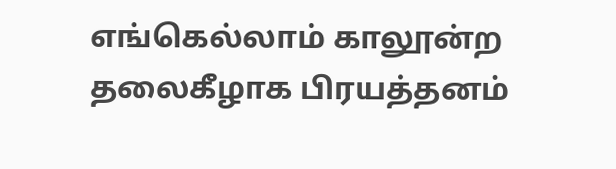எங்கெல்லாம் காலூன்ற தலைகீழாக பிரயத்தனம்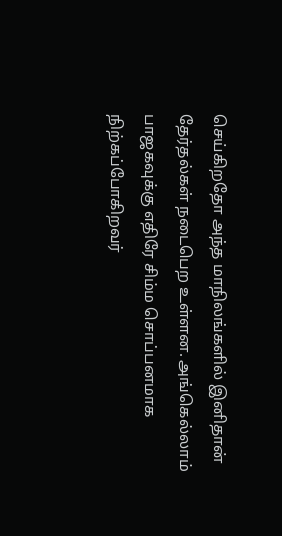செய்கிறதோ அந்த மாநிலங்களில் இனிதான் தேர்தல்கள் நடைபெற உள்ளன. அங்கெல்லாம் பாஜகவுக்கு எதிரே சிம்ம சொப்பனமாக நிற்கப்போகிறவர்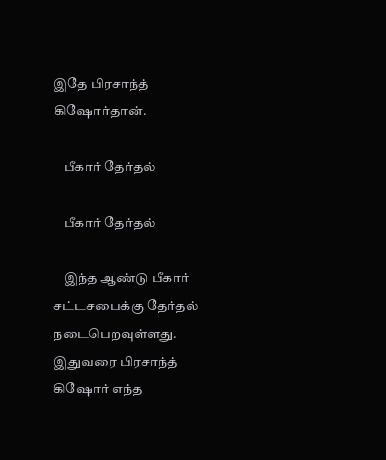இதே பிரசாந்த் கிஷோர்தான்.

    பீகார் தேர்தல்

    பீகார் தேர்தல்

    இந்த ஆண்டு பீகார் சட்டசபைக்கு தேர்தல் நடைபெறவுள்ளது. இதுவரை பிரசாந்த் கிஷோர் எந்த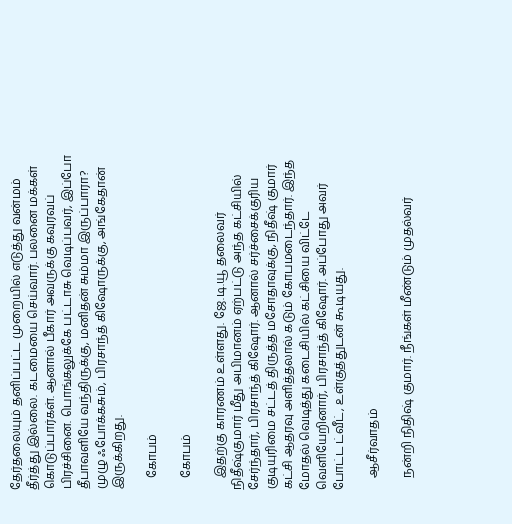தேர்தலையும் தனிப்பட்ட முறையில் எடுத்து வன்மம் தீர்த்து இல்லை. கடமையை செய்வார். பலனை மக்கள் கொடுப்பார்கள். ஆனால் பீகார் அவருக்கு கவுரவப் பிரச்சினை. பொங்கலுக்கே பட்டாசு வெடிப்பவர், இப்போ தீபாவளியே வந்திருக்கு, மனிதன் சும்மா இருப்பாரா? முழு ஃபோக்கசும், பிரசாந்த் கிஷோருக்கு, அங்கேதான் இருக்கிறது.

    கோபம்

    கோபம்

    இதற்கு காரணம் உள்ளது. ஜே.டி.யூ தலைவர் நிதீஷ்குமார் மீது அபிமானம் ஏற்பட்டு அந்த கட்சியில் சேர்ந்தார், பிரசாந்த் கிஷோர். ஆனால் சர்ச்சைக்குரிய குடியுரிமை சட்டத் திருத்த மசோதாவுக்கு, நிதீஷ் குமார் கட்சி ஆதரவு அளித்தலால் கடும் கோபமடைந்தார். இந்த மோதல் வெடித்து கடைசியில் கட்சியை விட்டே வெளியேறினார், பிரசாந்த் கிஷோர். அப்போது அவர் போட்ட ட்வீட், உள்குத்துடன் கூடியது.

    ஆசீர்வாதம்

    நன்றி நிதிஷ் குமார். நீங்கள் மீண்டும் முதல்வர்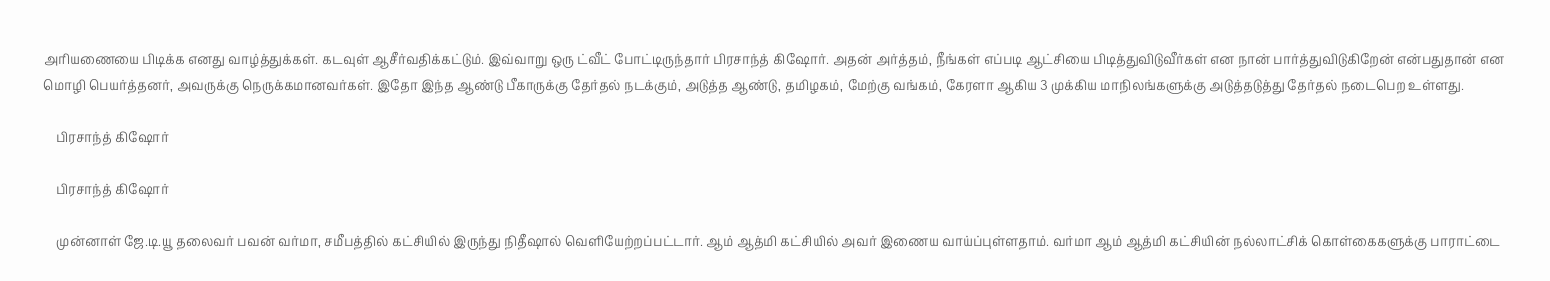அரியணையை பிடிக்க எனது வாழ்த்துக்கள். கடவுள் ஆசீர்வதிக்கட்டும். இவ்வாறு ஒரு ட்வீட் போட்டிருந்தார் பிரசாந்த் கிஷோர். அதன் அர்த்தம், நீங்கள் எப்படி ஆட்சியை பிடித்துவிடுவீர்கள் என நான் பார்த்துவிடுகிறேன் என்பதுதான் என மொழி பெயர்த்தனர், அவருக்கு நெருக்கமானவர்கள். இதோ இந்த ஆண்டு பீகாருக்கு தேர்தல் நடக்கும், அடுத்த ஆண்டு, தமிழகம், மேற்கு வங்கம், கேரளா ஆகிய 3 முக்கிய மாநிலங்களுக்கு அடுத்தடுத்து தேர்தல் நடைபெற உள்ளது.

    பிரசாந்த் கிஷோர்

    பிரசாந்த் கிஷோர்

    முன்னாள் ஜே.டி.யூ தலைவர் பவன் வர்மா, சமீபத்தில் கட்சியில் இருந்து நிதீஷால் வெளியேற்றப்பட்டார். ஆம் ஆத்மி கட்சியில் அவர் இணைய வாய்ப்புள்ளதாம். வர்மா ஆம் ஆத்மி கட்சியின் நல்லாட்சிக் கொள்கைகளுக்கு பாராட்டை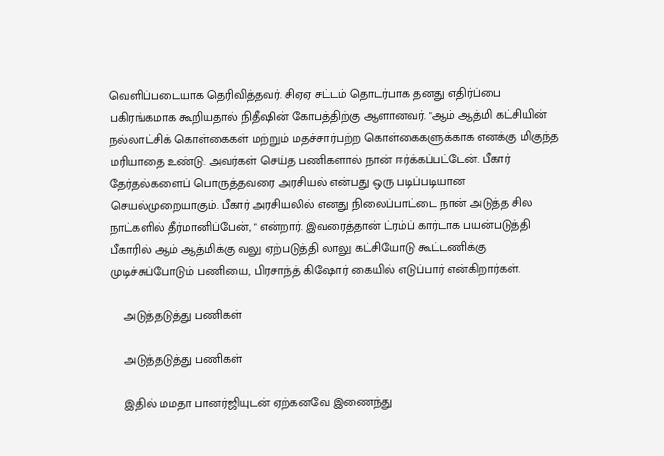வெளிப்படையாக தெரிவித்தவர். சிஏஏ சட்டம் தொடர்பாக தனது எதிர்ப்பை பகிரங்கமாக கூறியதால் நிதீஷின் கோபத்திற்கு ஆளானவர். "ஆம் ஆத்மி கட்சியின் நல்லாட்சிக் கொள்கைகள் மற்றும் மதச்சார்பற்ற கொள்கைகளுக்காக எனக்கு மிகுந்த மரியாதை உண்டு. அவர்கள் செய்த பணிகளால் நான் ஈர்க்கப்பட்டேன். பீகார் தேர்தல்களைப் பொருத்தவரை அரசியல் என்பது ஒரு படிப்படியான செயல்முறையாகும். பீகார் அரசியலில் எனது நிலைப்பாட்டை நான் அடுத்த சில நாட்களில் தீர்மானிப்பேன், " என்றார். இவரைத்தான் ட்ரம்ப் கார்டாக பயன்படுத்தி பீகாரில் ஆம் ஆத்மிக்கு வலு ஏற்படுத்தி லாலு கட்சியோடு கூட்டணிக்கு முடிச்சுப்போடும் பணியை, பிரசாந்த் கிஷோர் கையில் எடுப்பார் என்கிறார்கள்.

    அடுத்தடுத்து பணிகள்

    அடுத்தடுத்து பணிகள்

    இதில் மமதா பானர்ஜியுடன் ஏற்கனவே இணைந்து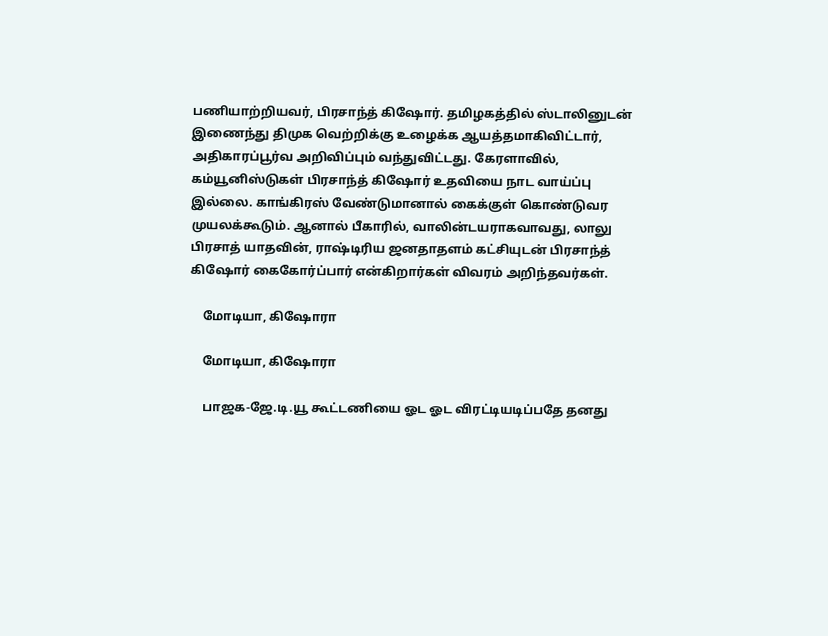பணியாற்றியவர், பிரசாந்த் கிஷோர். தமிழகத்தில் ஸ்டாலினுடன் இணைந்து திமுக வெற்றிக்கு உழைக்க ஆயத்தமாகிவிட்டார், அதிகாரப்பூர்வ அறிவிப்பும் வந்துவிட்டது. கேரளாவில், கம்யூனிஸ்டுகள் பிரசாந்த் கிஷோர் உதவியை நாட வாய்ப்பு இல்லை. காங்கிரஸ் வேண்டுமானால் கைக்குள் கொண்டுவர முயலக்கூடும். ஆனால் பீகாரில், வாலின்டயராகவாவது, லாலு பிரசாத் யாதவின், ராஷ்டிரிய ஜனதாதளம் கட்சியுடன் பிரசாந்த் கிஷோர் கைகோர்ப்பார் என்கிறார்கள் விவரம் அறிந்தவர்கள்.

    மோடியா, கிஷோரா

    மோடியா, கிஷோரா

    பாஜக-ஜே.டி.யூ கூட்டணியை ஓட ஓட விரட்டியடிப்பதே தனது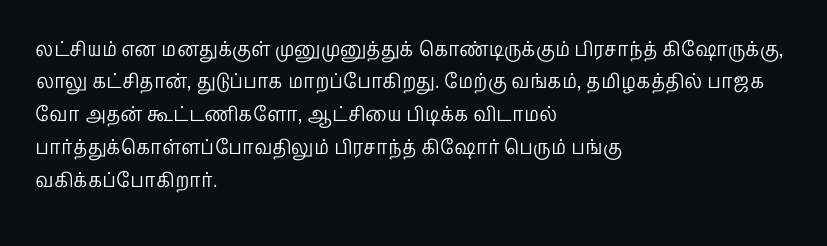லட்சியம் என மனதுக்குள் முனுமுனுத்துக் கொண்டிருக்கும் பிரசாந்த் கிஷோருக்கு, லாலு கட்சிதான், துடுப்பாக மாறப்போகிறது. மேற்கு வங்கம், தமிழகத்தில் பாஜக வோ அதன் கூட்டணிகளோ, ஆட்சியை பிடிக்க விடாமல் பார்த்துக்கொள்ளப்போவதிலும் பிரசாந்த் கிஷோர் பெரும் பங்கு வகிக்கப்போகிறார்.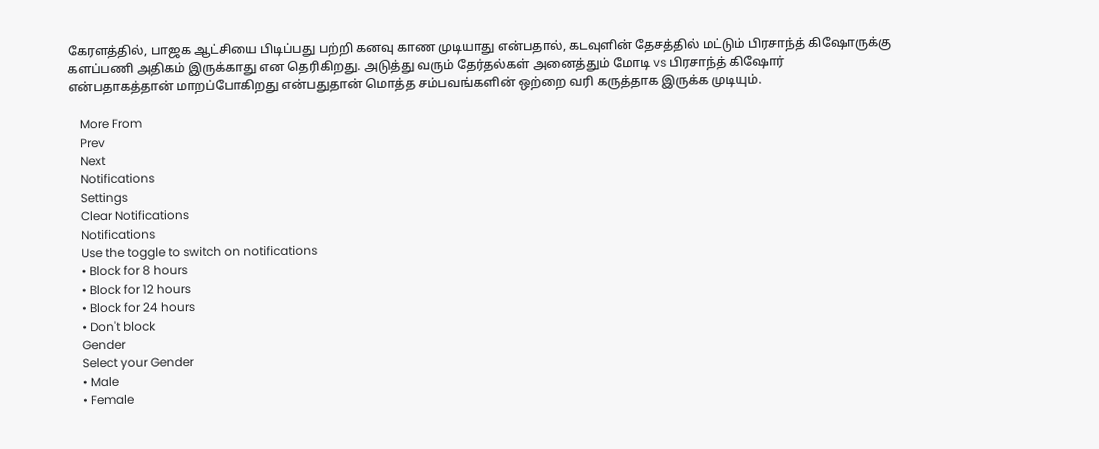கேரளத்தில், பாஜக ஆட்சியை பிடிப்பது பற்றி கனவு காண முடியாது என்பதால், கடவுளின் தேசத்தில் மட்டும் பிரசாந்த் கிஷோருக்கு களப்பணி அதிகம் இருக்காது என தெரிகிறது. அடுத்து வரும் தேர்தல்கள் அனைத்தும் மோடி vs பிரசாந்த் கிஷோர் என்பதாகத்தான் மாறப்போகிறது என்பதுதான் மொத்த சம்பவங்களின் ஒற்றை வரி கருத்தாக இருக்க முடியும்.

    More From
    Prev
    Next
    Notifications
    Settings
    Clear Notifications
    Notifications
    Use the toggle to switch on notifications
    • Block for 8 hours
    • Block for 12 hours
    • Block for 24 hours
    • Don't block
    Gender
    Select your Gender
    • Male
    • Female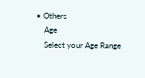• Others
    Age
    Select your Age Range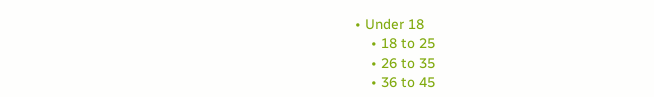• Under 18
    • 18 to 25
    • 26 to 35
    • 36 to 45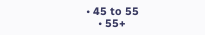• 45 to 55
    • 55+